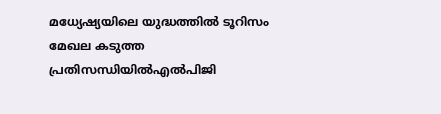മധ്യേഷ്യയിലെ യുദ്ധത്തിൽ ടൂറിസം മേഖല കടുത്ത പ്രതിസന്ധിയിൽഎൽപിജി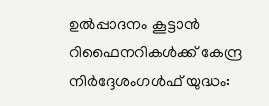ഉല്‍പ്പാദനം കൂട്ടാന്‍ റിഫൈനറികള്‍ക്ക് കേന്ദ്ര നിര്‍ദ്ദേശംഗൾഫ് യുദ്ധം: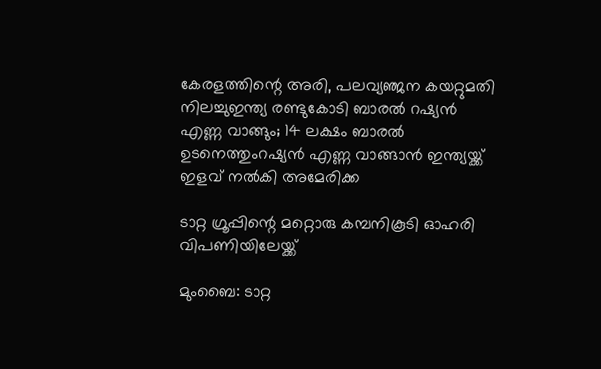കേരളത്തിന്റെ അരി, പലവ്യഞ്ജന കയറ്റുമതി നിലച്ചുഇന്ത്യ രണ്ടുകോടി ബാരൽ റഷ്യൻ എണ്ണ വാങ്ങും; 14 ലക്ഷം ബാരൽ ഉടനെത്തുംറഷ്യൻ എണ്ണ വാങ്ങാൻ ഇന്ത്യയ്ക്ക് ഇളവ് നൽകി അമേരിക്ക

ടാറ്റ ഗ്രൂപ്പിന്റെ മറ്റൊരു കമ്പനികൂടി ഓഹരി വിപണിയിലേയ്ക്ക്

മുംബൈ: ടാറ്റ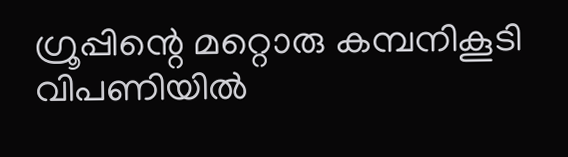ഗ്രൂപ്പിന്റെ മറ്റൊരു കമ്പനികൂടി വിപണിയില്‍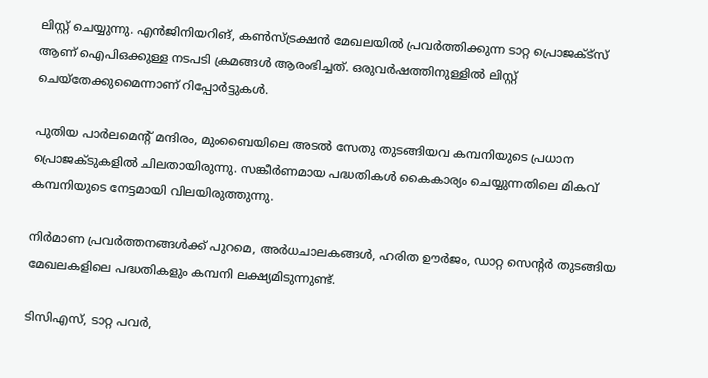ലിസ്റ്റ് ചെയ്യുന്നു. എൻജിനിയറിങ്, കണ്‍സ്ട്രക്ഷൻ മേഖലയില്‍ പ്രവർത്തിക്കുന്ന ടാറ്റ പ്രൊജക്‌ട്സ് ആണ് ഐപിഒക്കുള്ള നടപടി ക്രമങ്ങള്‍ ആരംഭിച്ചത്. ഒരുവർഷത്തിനുള്ളില്‍ ലിസ്റ്റ് ചെയ്തേക്കുമൈന്നാണ് റിപ്പോർട്ടുകള്‍.

പുതിയ പാർലമെന്റ് മന്ദിരം, മുംബൈയിലെ അടല്‍ സേതു തുടങ്ങിയവ കമ്പനിയുടെ പ്രധാന പ്രൊജക്ടുകളില്‍ ചിലതായിരുന്നു. സങ്കീർണമായ പദ്ധതികള്‍ കൈകാര്യം ചെയ്യുന്നതിലെ മികവ് കമ്പനിയുടെ നേട്ടമായി വിലയിരുത്തുന്നു.

നിർമാണ പ്രവർത്തനങ്ങള്‍ക്ക് പുറമെ, അർധചാലകങ്ങള്‍, ഹരിത ഊർജം, ഡാറ്റ സെന്റർ തുടങ്ങിയ മേഖലകളിലെ പദ്ധതികളും കമ്പനി ലക്ഷ്യമിടുന്നുണ്ട്.

ടിസിഎസ്, ടാറ്റ പവർ,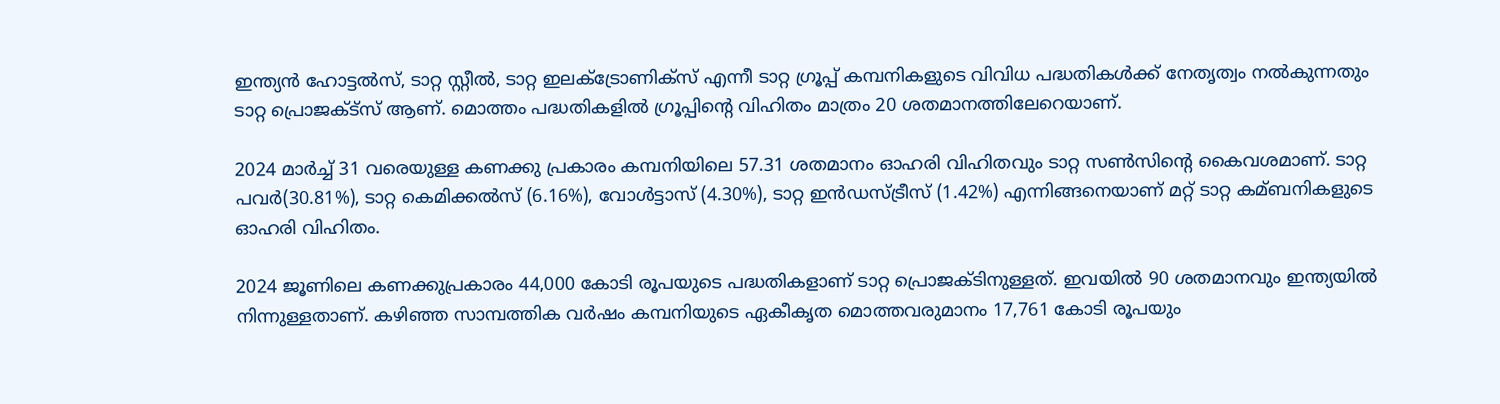ഇന്ത്യൻ ഹോട്ടല്‍സ്, ടാറ്റ സ്റ്റീല്‍, ടാറ്റ ഇലക്‌ട്രോണിക്സ് എന്നീ ടാറ്റ ഗ്രൂപ്പ് കമ്പനികളുടെ വിവിധ പദ്ധതികള്‍ക്ക് നേതൃത്വം നല്‍കുന്നതും ടാറ്റ പ്രൊജക്‌ട്സ് ആണ്. മൊത്തം പദ്ധതികളില്‍ ഗ്രൂപ്പിന്റെ വിഹിതം മാത്രം 20 ശതമാനത്തിലേറെയാണ്.

2024 മാർച്ച്‌ 31 വരെയുള്ള കണക്കു പ്രകാരം കമ്പനിയിലെ 57.31 ശതമാനം ഓഹരി വിഹിതവും ടാറ്റ സണ്‍സിന്റെ കൈവശമാണ്. ടാറ്റ പവർ(30.81%), ടാറ്റ കെമിക്കല്‍സ് (6.16%), വോള്‍ട്ടാസ് (4.30%), ടാറ്റ ഇൻഡസ്ട്രീസ് (1.42%) എന്നിങ്ങനെയാണ് മറ്റ് ടാറ്റ കമ്ബനികളുടെ ഓഹരി വിഹിതം.

2024 ജൂണിലെ കണക്കുപ്രകാരം 44,000 കോടി രൂപയുടെ പദ്ധതികളാണ് ടാറ്റ പ്രൊജക്ടിനുള്ളത്. ഇവയില്‍ 90 ശതമാനവും ഇന്ത്യയില്‍ നിന്നുള്ളതാണ്. കഴിഞ്ഞ സാമ്പത്തിക വർഷം കമ്പനിയുടെ ഏകീകൃത മൊത്തവരുമാനം 17,761 കോടി രൂപയും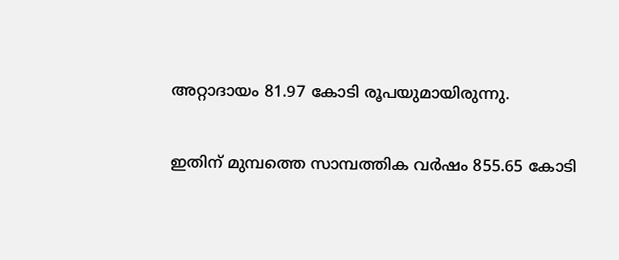അറ്റാദായം 81.97 കോടി രൂപയുമായിരുന്നു.

ഇതിന് മുമ്പത്തെ സാമ്പത്തിക വർഷം 855.65 കോടി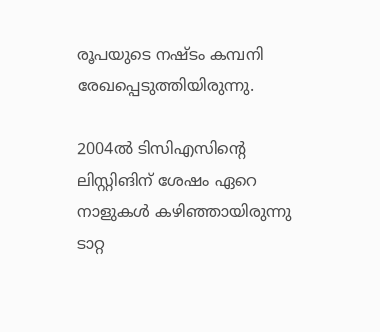രൂപയുടെ നഷ്ടം കമ്പനി രേഖപ്പെടുത്തിയിരുന്നു.

2004ല്‍ ടിസിഎസിന്റെ ലിസ്റ്റിങിന് ശേഷം ഏറെ നാളുകള്‍ കഴിഞ്ഞായിരുന്നു ടാറ്റ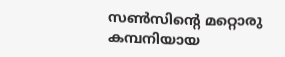സണ്‍സിന്റെ മറ്റൊരു കമ്പനിയായ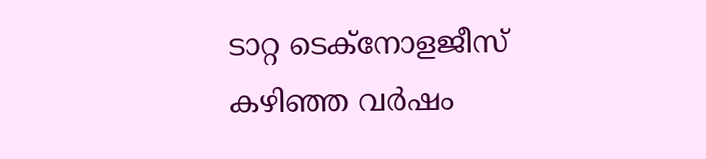ടാറ്റ ടെക്നോളജീസ് കഴിഞ്ഞ വർഷം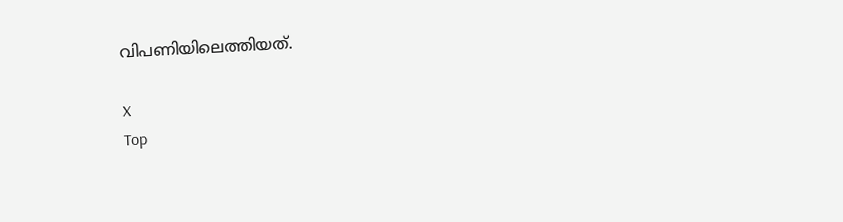വിപണിയിലെത്തിയത്.

X
Top